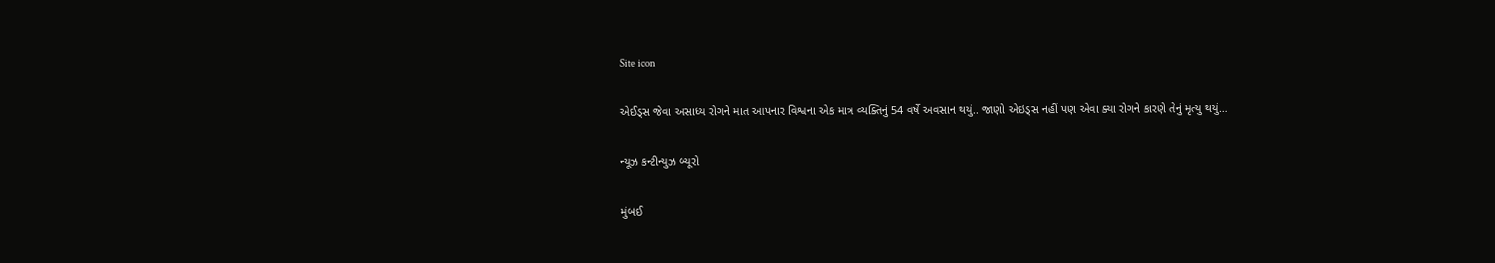Site icon

એઈડ્સ જેવા અસાધ્ય રોગને માત આપનાર વિશ્વના એક માત્ર વ્યક્તિનું 54 વર્ષે અવસાન થયું.. જાણો એઇડ્સ નહીં પણ એવા ક્યા રોગને કારણે તેનું મૃત્યુ થયું…

ન્યૂઝ કન્ટીન્યુઝ બ્યૂરો

મુંબઈ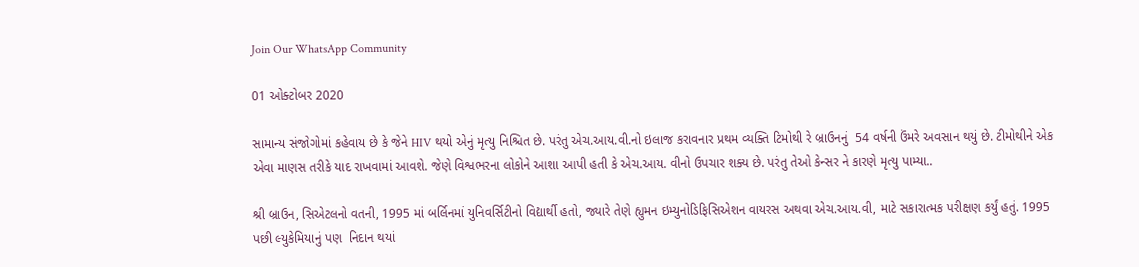Join Our WhatsApp Community

01 ઓક્ટોબર 2020

સામાન્ય સંજોગોમાં કહેવાય છે કે જેને HIV થયો એનું મૃત્યુ નિશ્ચિત છે. પરંતુ એચ.આય.વી.નો ઇલાજ કરાવનાર પ્રથમ વ્યક્તિ ટિમોથી રે બ્રાઉનનું  54 વર્ષની ઉંમરે અવસાન થયું છે. ટીમોથીને એક એવા માણસ તરીકે યાદ રાખવામાં આવશે. જેણે વિશ્વભરના લોકોને આશા આપી હતી કે એચ.આય. વીનો ઉપચાર શક્ય છે. પરંતુ તેઓ કેન્સર ને કારણે મૃત્યુ પામ્યા..

શ્રી બ્રાઉન, સિએટલનો વતની, 1995 માં બર્લિનમાં યુનિવર્સિટીનો વિદ્યાર્થી હતો, જ્યારે તેણે હ્યુમન ઇમ્યુનોડિફિસિએશન વાયરસ અથવા એચ.આય.વી, માટે સકારાત્મક પરીક્ષણ કર્યું હતું. 1995 પછી લ્યુકેમિયાનું પણ  નિદાન થયાં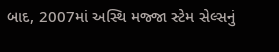બાદ, 2007માં અસ્થિ મજ્જા સ્ટેમ સેલ્સનું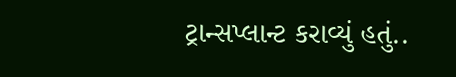ટ્રાન્સપ્લાન્ટ કરાવ્યું હતું..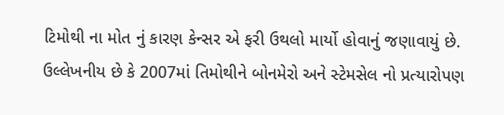ટિમોથી ના મોત નું કારણ કેન્સર એ ફરી ઉથલો માર્યો હોવાનું જણાવાયું છે. ઉલ્લેખનીય છે કે 2007માં તિમોથીને બોનમેરો અને સ્ટેમસેલ નો પ્રત્યારોપણ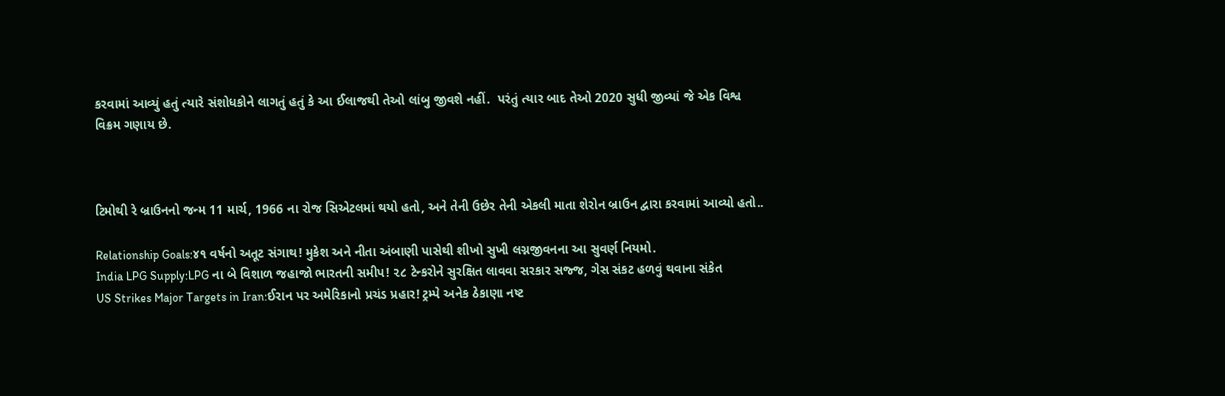કરવામાં આવ્યું હતું ત્યારે સંશોધકોને લાગતું હતું કે આ ઈલાજથી તેઓ લાંબુ જીવશે નહીં.  પરંતું ત્યાર બાદ તેઓ 2020 સુધી જીવ્યાં જે એક વિશ્વ વિક્રમ ગણાય છે.



ટિમોથી રે બ્રાઉનનો જન્મ 11 માર્ચ, 1966 ના રોજ સિએટલમાં થયો હતો, અને તેની ઉછેર તેની એકલી માતા શેરોન બ્રાઉન દ્વારા કરવામાં આવ્યો હતો..

Relationship Goals:૪૧ વર્ષનો અતૂટ સંગાથ! મુકેશ અને નીતા અંબાણી પાસેથી શીખો સુખી લગ્નજીવનના આ સુવર્ણ નિયમો.
India LPG Supply:LPG ના બે વિશાળ જહાજો ભારતની સમીપ! ૨૮ ટેન્કરોને સુરક્ષિત લાવવા સરકાર સજ્જ, ગેસ સંકટ હળવું થવાના સંકેત
US Strikes Major Targets in Iran:ઈરાન પર અમેરિકાનો પ્રચંડ પ્રહાર! ટ્રમ્પે અનેક ઠેકાણા નષ્ટ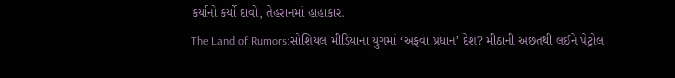કર્યાનો કર્યો દાવો, તેહરાનમાં હાહાકાર.
The Land of Rumors:સોશિયલ મીડિયાના યુગમાં ‘અફવા પ્રધાન’ દેશ? મીઠાની અછતથી લઈને પેટ્રોલ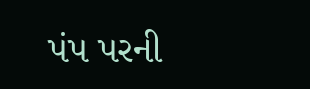પંપ પરની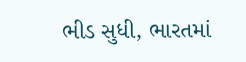ભીડ સુધી, ભારતમાં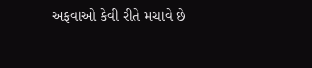અફવાઓ કેવી રીતે મચાવે છે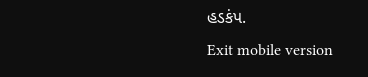હડકંપ.
Exit mobile version